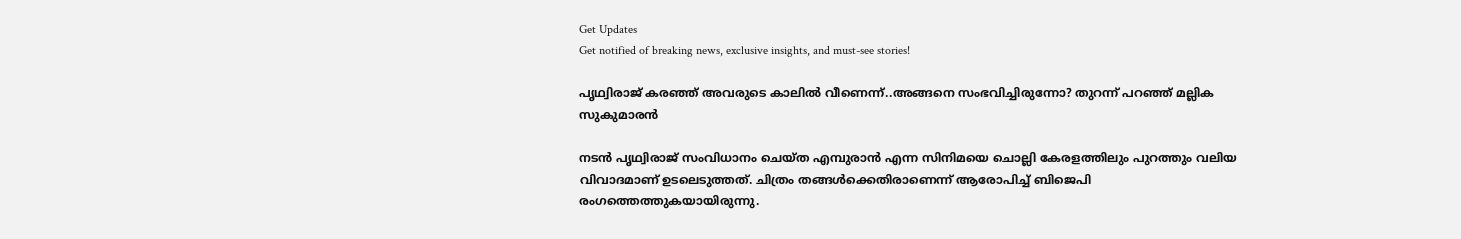Get Updates
Get notified of breaking news, exclusive insights, and must-see stories!

പൃഥ്വിരാജ് കരഞ്ഞ് അവരുടെ കാലിൽ വീണെന്ന്..അങ്ങനെ സംഭവിച്ചിരുന്നോ? തുറന്ന് പറഞ്ഞ് മല്ലിക സുകുമാരൻ

നടൻ പൃഥ്വിരാജ് സംവിധാനം ചെയ്ത എമ്പുരാൻ എന്ന സിനിമയെ ചൊല്ലി കേരളത്തിലും പുറത്തും വലിയ വിവാദമാണ് ഉടലെടുത്തത്. ചിത്രം തങ്ങൾക്കെതിരാണെന്ന് ആരോപിച്ച് ബിജെപി രംഗത്തെത്തുകയായിരുന്നു.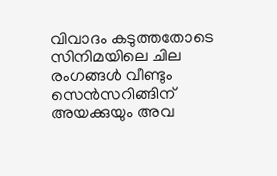വിവാദം കടുത്തതോടെ സിനിമയിലെ ചില രംഗങ്ങൾ വീണ്ടും സെൻസറിങ്ങിന് അയക്കുയും അവ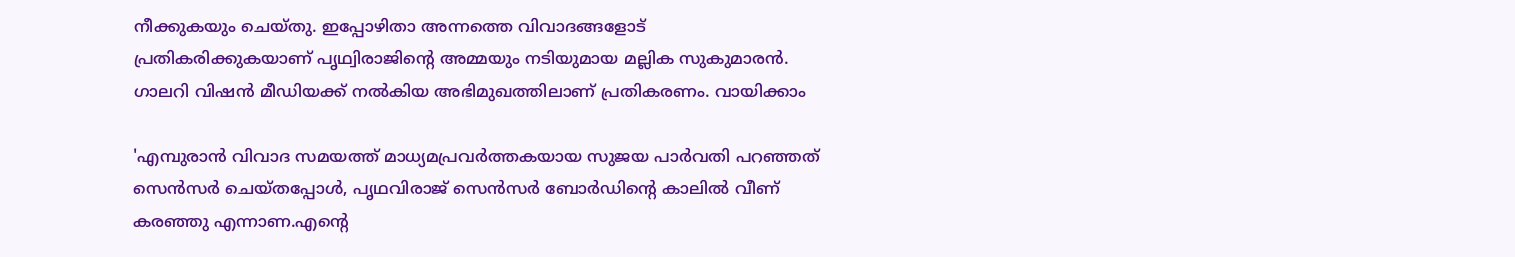നീക്കുകയും ചെയ്തു. ഇപ്പോഴിതാ അന്നത്തെ വിവാദങ്ങളോട് പ്രതികരിക്കുകയാണ് പൃഥ്വിരാജിൻ്റെ അമ്മയും നടിയുമായ മല്ലിക സുകുമാരൻ. ഗാലറി വിഷൻ മീഡിയക്ക് നൽകിയ അഭിമുഖത്തിലാണ് പ്രതികരണം. വായിക്കാം

'എമ്പുരാൻ വിവാദ സമയത്ത് മാധ്യമപ്രവർത്തകയായ സുജയ പാർവതി പറഞ്ഞത് സെൻസർ ചെയ്തപ്പോൾ, പൃഥവിരാജ് സെൻസർ ബോർഡിൻ്റെ കാലിൽ വീണ് കരഞ്ഞു എന്നാണ.എന്റെ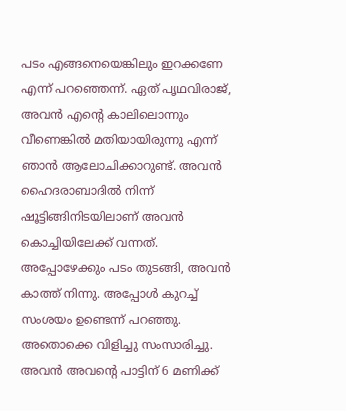പടം എങ്ങനെയെങ്കിലും ഇറക്കണേ എന്ന് പറഞ്ഞെന്ന്. ഏത് പൃഥവിരാജ്, അവൻ എന്റെ കാലിലൊന്നും വീണെങ്കിൽ മതിയായിരുന്നു എന്ന് ഞാൻ ആലോചിക്കാറുണ്ട്. അവൻ ഹൈദരാബാദിൽ നിന്ന് ഷൂട്ടിങ്ങിനിടയിലാണ് അവൻ കൊച്ചിയിലേക്ക് വന്നത്. അപ്പോഴേക്കും പടം തുടങ്ങി, അവൻ കാത്ത് നിന്നു. അപ്പോൾ കുറച്ച് സംശയം ഉണ്ടെന്ന് പറഞ്ഞു. അതൊക്കെ വിളിച്ചു സംസാരിച്ചു. അവൻ അവന്റെ പാട്ടിന് 6 മണിക്ക്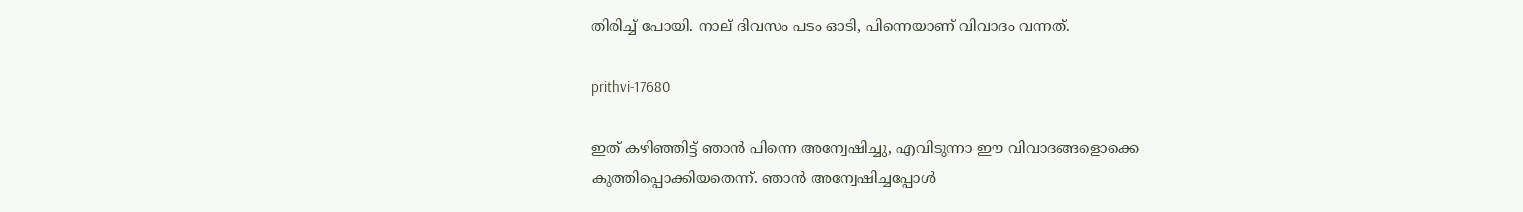തിരിച്ച് പോയി. നാല് ദിവസം പടം ഓടി, പിന്നെയാണ് വിവാദം വന്നത്.

prithvi-17680

ഇത് കഴിഞ്ഞിട്ട് ഞാൻ പിന്നെ അന്വേഷിച്ചു, എവിടുന്നാ ഈ വിവാദങ്ങളൊക്കെ കുത്തിപ്പൊക്കിയതെന്ന്. ഞാൻ അന്വേഷിച്ചപ്പോൾ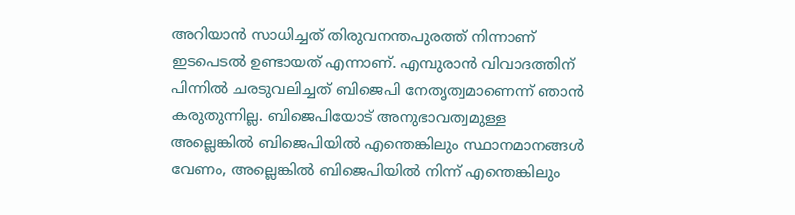അറിയാൻ സാധിച്ചത് തിരുവനന്തപുരത്ത് നിന്നാണ് ഇടപെടൽ ഉണ്ടായത് എന്നാണ്. എമ്പുരാൻ വിവാദത്തിന് പിന്നിൽ ചരടുവലിച്ചത് ബിജെപി നേതൃത്വമാണെന്ന് ഞാൻ കരുതുന്നില്ല. ബിജെപിയോട് അനുഭാവത്വമുള്ള അല്ലെങ്കിൽ ബിജെപിയിൽ എന്തെങ്കിലും സ്ഥാനമാനങ്ങൾ വേണം, അല്ലെങ്കിൽ ബിജെപിയിൽ നിന്ന് എന്തെങ്കിലും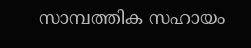സാമ്പത്തിക സഹായം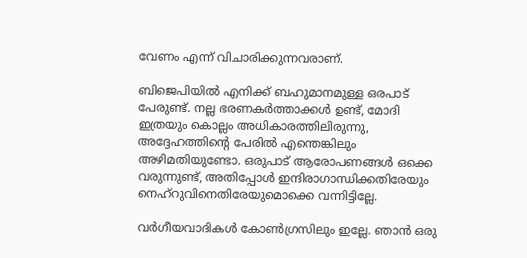വേണം എന്ന് വിചാരിക്കുന്നവരാണ്.

ബിജെപിയിൽ എനിക്ക് ബഹുമാനമുള്ള ഒരപാട് പേരുണ്ട്. നല്ല ഭരണകർത്താക്കൾ ഉണ്ട്, മോദി ഇത്രയും കൊല്ലം അധികാരത്തിലിരുന്നു, അദ്ദേഹത്തിൻ്റെ പേരിൽ എന്തെങ്കിലും അഴിമതിയുണ്ടോ. ഒരുപാട് ആരോപണങ്ങൾ ഒക്കെ വരുന്നുണ്ട്, അതിപ്പോൾ ഇന്ദിരാഗാന്ധിക്കതിരേയും നെഹ്റുവിനെതിരേയുമൊക്കെ വന്നിട്ടില്ലേ.

വർഗീയവാദികൾ കോണ്‍ഗ്രസിലും ഇല്ലേ. ഞാൻ ഒരു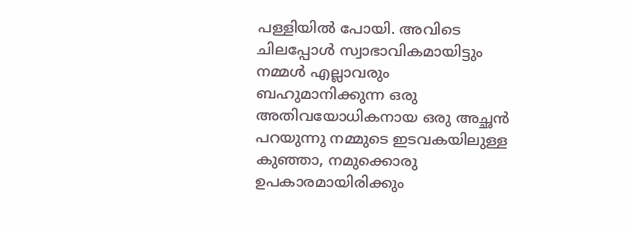പള്ളിയിൽ പോയി. അവിടെ ചിലപ്പോൾ സ്വാഭാവികമായിട്ടും നമ്മൾ എല്ലാവരും ബഹുമാനിക്കുന്ന ഒരു അതിവയോധികനായ ഒരു അച്ഛൻ പറയുന്നു നമ്മുടെ ഇടവകയിലുള്ള കുഞ്ഞാ, നമുക്കൊരു ഉപകാരമായിരിക്കും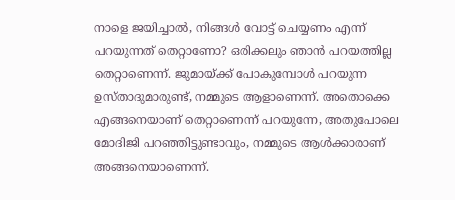നാളെ ജയിച്ചാൽ, നിങ്ങൾ വോട്ട് ചെയ്യണം എന്ന് പറയുന്നത് തെറ്റാണോ? ഒരിക്കലും ഞാൻ പറയത്തില്ല തെറ്റാണെന്ന്. ജുമായ്ക്ക് പോകുമ്പോൾ പറയുന്ന ഉസ്താദുമാരുണ്ട്, നമ്മുടെ ആളാണെന്ന്. അതൊക്കെ എങ്ങനെയാണ് തെറ്റാണെന്ന് പറയുന്നേ, അതുപോലെ മോദിജി പറഞ്ഞിട്ടുണ്ടാവും, നമ്മുടെ ആൾക്കാരാണ് അങ്ങനെയാണെന്ന്.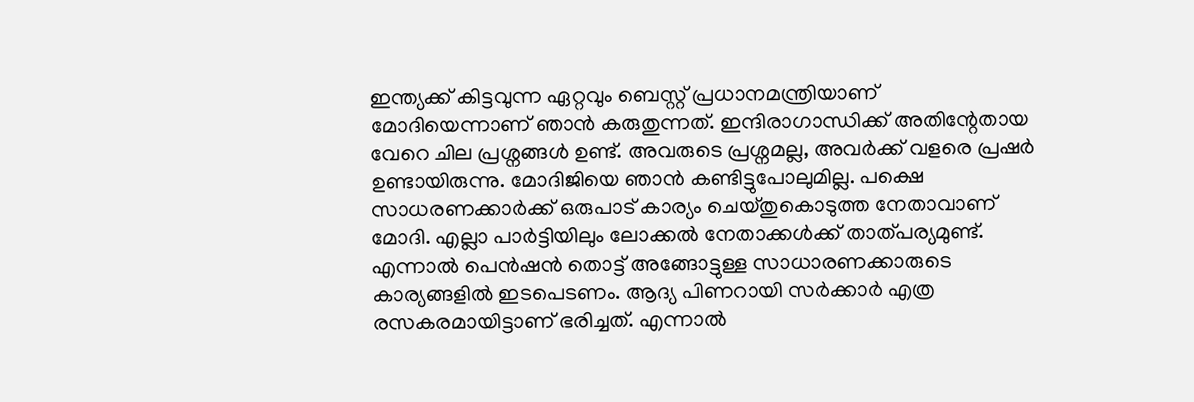ഇന്ത്യക്ക് കിട്ടവുന്ന ഏറ്റവും ബെസ്റ്റ് പ്രധാനമന്ത്രിയാണ് മോദിയെന്നാണ് ഞാൻ കരുതുന്നത്. ഇന്ദിരാഗാന്ധിക്ക് അതിന്റേതായ വേറെ ചില പ്രശ്നങ്ങൾ ഉണ്ട്. അവരുടെ പ്രശ്നമല്ല, അവർക്ക് വളരെ പ്രഷർ ഉണ്ടായിരുന്നു. മോദിജിയെ ഞാൻ കണ്ടിട്ടുപോലുമില്ല. പക്ഷെ സാധരണക്കാർക്ക് ഒരുപാട് കാര്യം ചെയ്തുകൊടുത്ത നേതാവാണ് മോദി. എല്ലാ പാർട്ടിയിലും ലോക്കൽ നേതാക്കൾക്ക് താത്പര്യമുണ്ട്. എന്നാൽ പെൻഷൻ തൊട്ട് അങ്ങോട്ടുള്ള സാധാരണക്കാരുടെ കാര്യങ്ങളിൽ ഇടപെടണം. ആദ്യ പിണറായി സർക്കാർ എത്ര രസകരമായിട്ടാണ് ഭരിച്ചത്. എന്നാൽ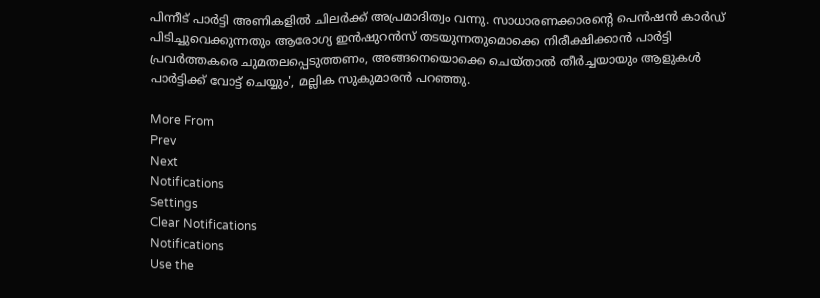പിന്നീട് പാർട്ടി അണികളിൽ ചിലർക്ക് അപ്രമാദിത്വം വന്നു. സാധാരണക്കാരൻ്റെ പെൻഷൻ കാർഡ് പിടിച്ചുവെക്കുന്നതും ആരോഗ്യ ഇൻഷുറൻസ് തടയുന്നതുമൊക്കെ നിരീക്ഷിക്കാൻ പാർട്ടി പ്രവർത്തകരെ ചുമതലപ്പെടുത്തണം, അങ്ങനെയൊക്കെ ചെയ്താൽ തീർച്ചയായും ആളുകൾ പാർട്ടിക്ക് വോട്ട് ചെയ്യും', മല്ലിക സുകുമാരൻ പറഞ്ഞു.

More From
Prev
Next
Notifications
Settings
Clear Notifications
Notifications
Use the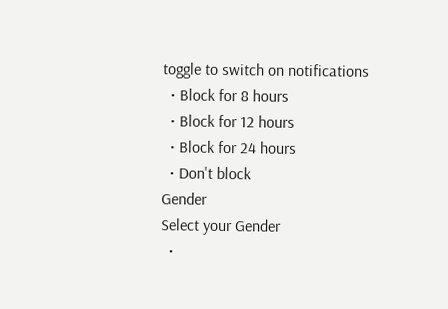toggle to switch on notifications
  • Block for 8 hours
  • Block for 12 hours
  • Block for 24 hours
  • Don't block
Gender
Select your Gender
  •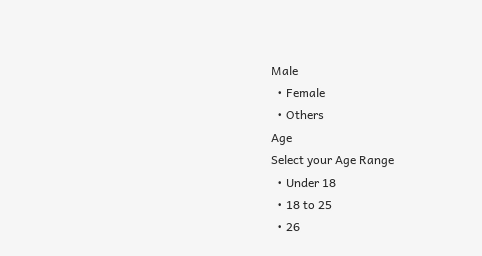Male
  • Female
  • Others
Age
Select your Age Range
  • Under 18
  • 18 to 25
  • 26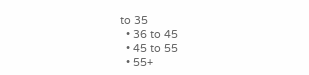to 35
  • 36 to 45
  • 45 to 55
  • 55+